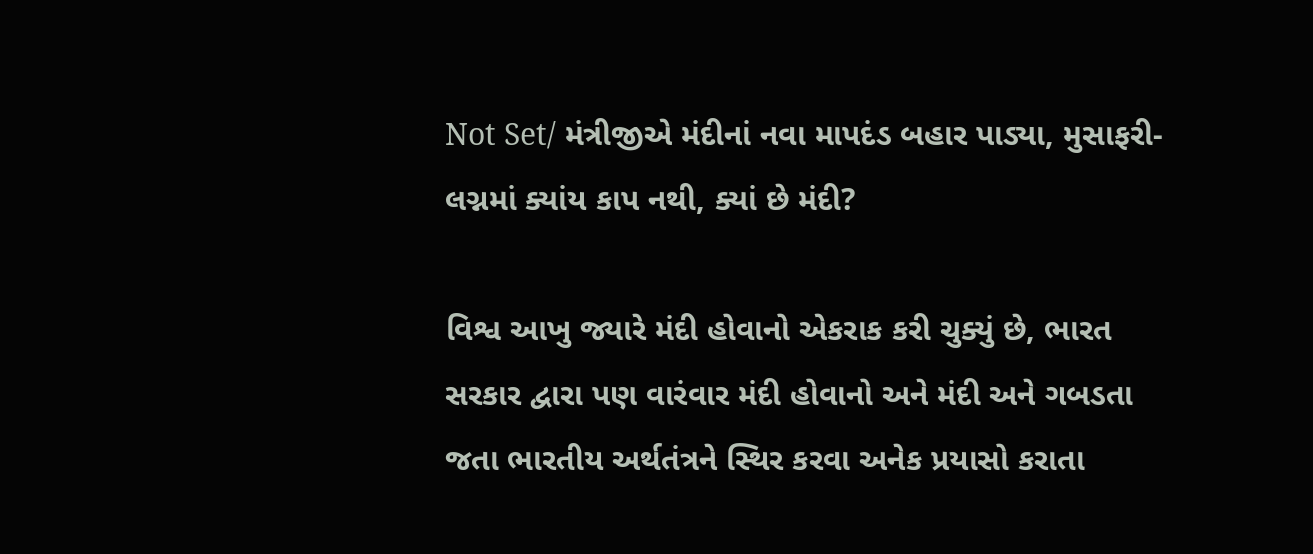Not Set/ મંત્રીજીએ મંદીનાં નવા માપદંડ બહાર પાડ્યા, મુસાફરી-લગ્નમાં ક્યાંય કાપ નથી, ક્યાં છે મંદી?

વિશ્વ આખુ જ્યારે મંદી હોવાનો એકરાક કરી ચુક્યું છે, ભારત સરકાર દ્વારા પણ વારંવાર મંદી હોવાનો અને મંદી અને ગબડતા જતા ભારતીય અર્થતંત્રને સ્થિર કરવા અનેક પ્રયાસો કરાતા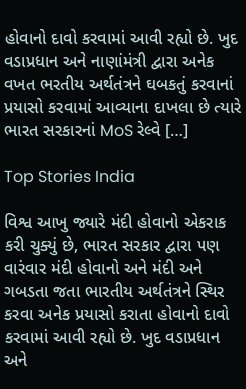હોવાનો દાવો કરવામાં આવી રહ્યો છે. ખુદ વડાપ્રધાન અને નાણાંમંત્રી દ્વારા અનેક વખત ભરતીય અર્થતંત્રને ઘબકતું કરવાનાં પ્રયાસો કરવામાં આવ્યાના દાખલા છે ત્યારે ભારત સરકારનાં MoS રેલ્વે […]

Top Stories India

વિશ્વ આખુ જ્યારે મંદી હોવાનો એકરાક કરી ચુક્યું છે, ભારત સરકાર દ્વારા પણ વારંવાર મંદી હોવાનો અને મંદી અને ગબડતા જતા ભારતીય અર્થતંત્રને સ્થિર કરવા અનેક પ્રયાસો કરાતા હોવાનો દાવો કરવામાં આવી રહ્યો છે. ખુદ વડાપ્રધાન અને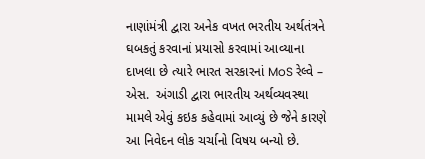નાણાંમંત્રી દ્વારા અનેક વખત ભરતીય અર્થતંત્રને ઘબકતું કરવાનાં પ્રયાસો કરવામાં આવ્યાના દાખલા છે ત્યારે ભારત સરકારનાં MoS રેલ્વે – એસ.  અંગાડી દ્વારા ભારતીય અર્થવ્યવસ્થા મામલે એવું કઇક કહેવામાં આવ્યું છે જેને કારણે આ નિવેદન લોક ચર્ચાનો વિષય બન્યો છે.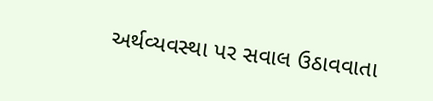અર્થવ્યવસ્થા પર સવાલ ઉઠાવવાતા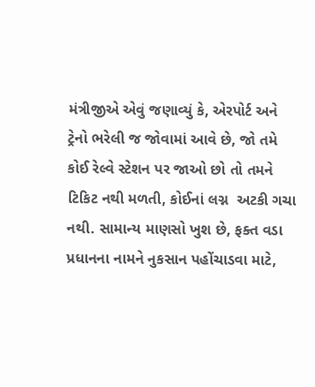મંત્રીજીએ એવું જણાવ્યું કે, એરપોર્ટ અને ટ્રેનો ભરેલી જ જોવામાં આવે છે, જો તમે કોઈ રેલ્વે સ્ટેશન પર જાઓ છો તો તમને ટિકિટ નથી મળતી, કોઈનાં લગ્ન  અટકી ગચા નથી. સામાન્ય માણસો ખુશ છે, ફક્ત વડા પ્રધાનના નામને નુકસાન પહોંચાડવા માટે,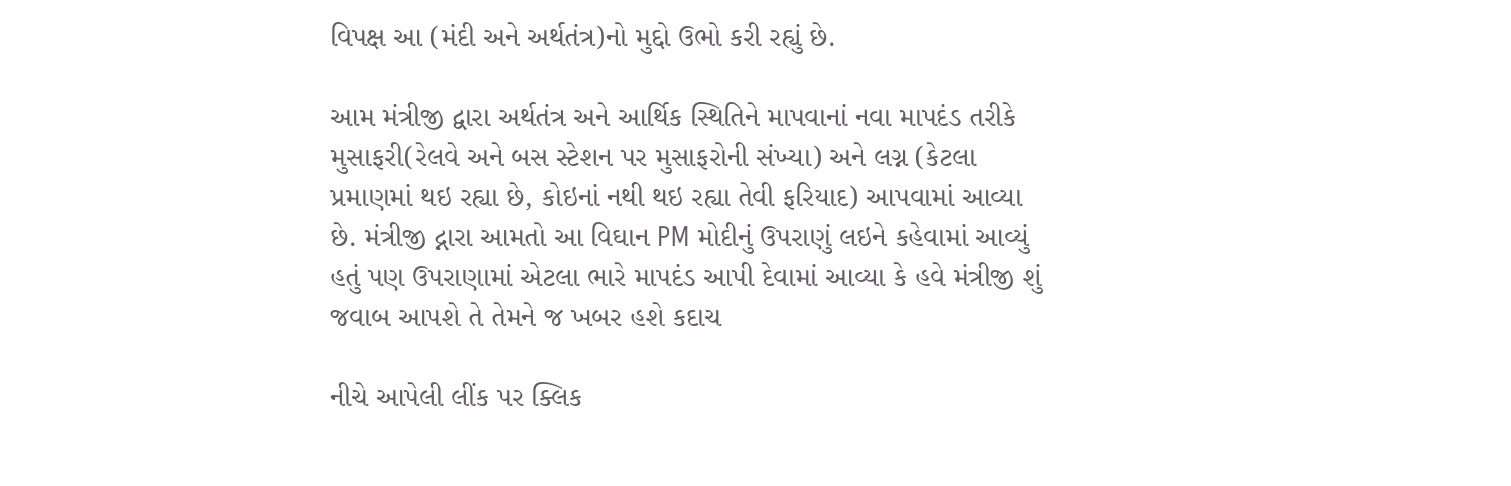વિપક્ષ આ (મંદી અને અર્થતંત્ર)નો મુદ્દો ઉભો કરી રહ્યું છે.

આમ મંત્રીજી દ્વારા અર્થતંત્ર અને આર્થિક સ્થિતિને માપવાનાં નવા માપદંડ તરીકે મુસાફરી(રેલવે અને બસ સ્ટેશન પર મુસાફરોની સંખ્યા) અને લગ્ન (કેટલા પ્રમાણમાં થઇ રહ્યા છે, કોઇનાં નથી થઇ રહ્યા તેવી ફરિયાદ) આપવામાં આવ્યા છે. મંત્રીજી દ્નારા આમતો આ વિઘાન PM મોદીનું ઉપરાણું લઇને કહેવામાં આવ્યું હતું પણ ઉપરાણામાં એટલા ભારે માપદંડ આપી દેવામાં આવ્યા કે હવે મંત્રીજી શું જવાબ આપશે તે તેમને જ ખબર હશે કદાચ

નીચે આપેલી લીંક પર ક્લિક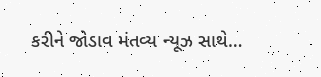કરીને જોડાવ મંતવ્ય ન્યૂઝ સાથે…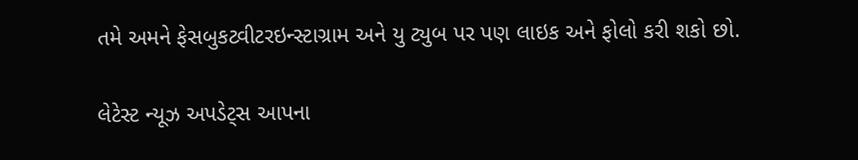તમે અમને ફેસબુકટ્વીટરઇન્સ્ટાગ્રામ અને યુ ટ્યુબ પર પણ લાઇક અને ફોલો કરી શકો છો.

લેટેસ્ટ ન્યૂઝ અપડેટ્સ આપના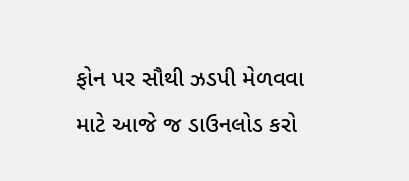ફોન પર સૌથી ઝડપી મેળવવા માટે આજે જ ડાઉનલોડ કરો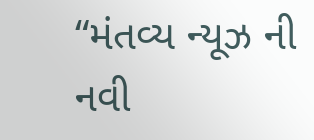“મંતવ્ય ન્યૂઝ ની નવી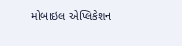મોબાઇલ એપ્લિકેશન